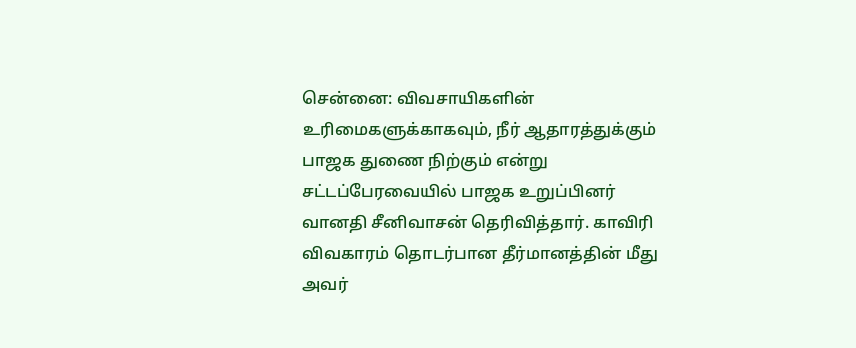சென்னை: விவசாயிகளின் உரிமைகளுக்காகவும், நீர் ஆதாரத்துக்கும் பாஜக துணை நிற்கும் என்று சட்டப்பேரவையில் பாஜக உறுப்பினர் வானதி சீனிவாசன் தெரிவித்தார். காவிரி விவகாரம் தொடர்பான தீர்மானத்தின் மீது அவர்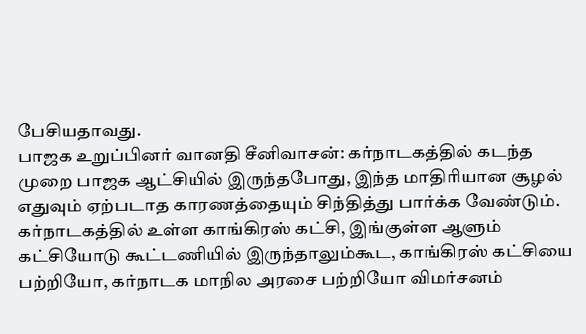பேசியதாவது.
பாஜக உறுப்பினர் வானதி சீனிவாசன்: கர்நாடகத்தில் கடந்த முறை பாஜக ஆட்சியில் இருந்தபோது, இந்த மாதிரியான சூழல் எதுவும் ஏற்படாத காரணத்தையும் சிந்தித்து பார்க்க வேண்டும். கர்நாடகத்தில் உள்ள காங்கிரஸ் கட்சி, இங்குள்ள ஆளும் கட்சியோடு கூட்டணியில் இருந்தாலும்கூட, காங்கிரஸ் கட்சியை பற்றியோ, கர்நாடக மாநில அரசை பற்றியோ விமர்சனம்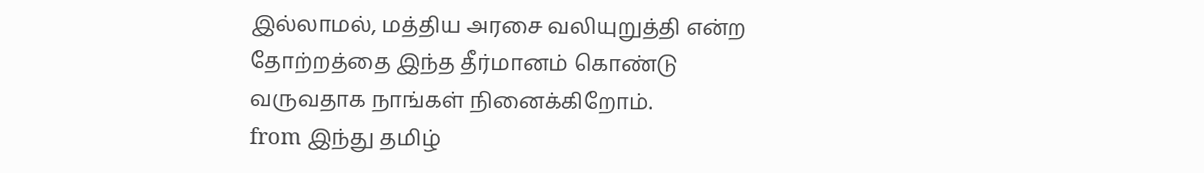இல்லாமல், மத்திய அரசை வலியுறுத்தி என்ற தோற்றத்தை இந்த தீர்மானம் கொண்டு வருவதாக நாங்கள் நினைக்கிறோம்.
from இந்து தமிழ்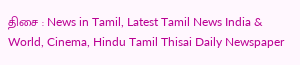திசை : News in Tamil, Latest Tamil News India & World, Cinema, Hindu Tamil Thisai Daily Newspaper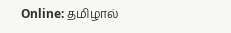Online: தமிழால்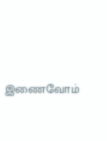இணைவோம்